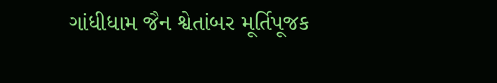ગાંધીધામ જૈન શ્વેતાંબર મૂર્તિપૂજક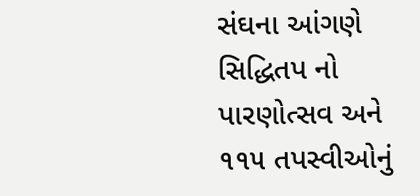સંઘના આંગણે સિદ્ધિતપ નો પારણોત્સવ અને ૧૧૫ તપસ્વીઓનું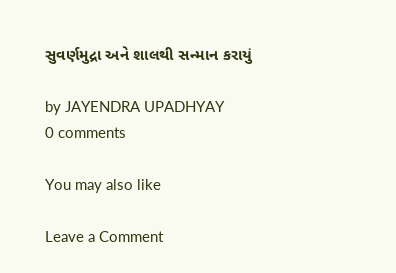સુવર્ણમુદ્રા અને શાલથી સન્માન કરાયું

by JAYENDRA UPADHYAY
0 comments

You may also like

Leave a Comment